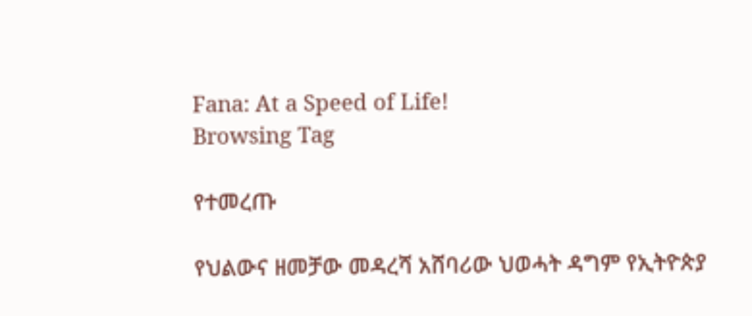Fana: At a Speed of Life!
Browsing Tag

የተመረጡ

የህልውና ዘመቻው መዳረሻ አሸባሪው ህወሓት ዳግም የኢትዮጵያ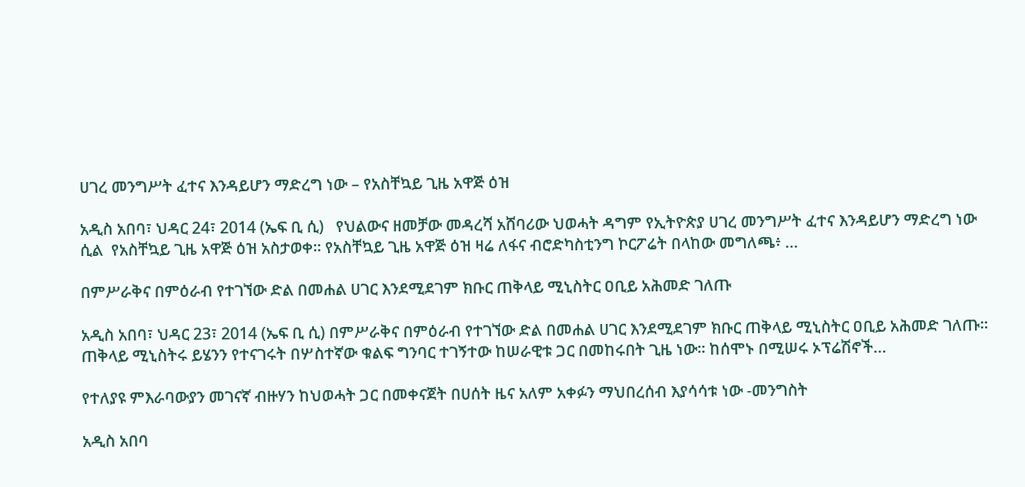ሀገረ መንግሥት ፈተና እንዳይሆን ማድረግ ነው – የአስቸኳይ ጊዜ አዋጅ ዕዝ

አዲስ አበባ፣ ህዳር 24፣ 2014 (ኤፍ ቢ ሲ)   የህልውና ዘመቻው መዳረሻ አሸባሪው ህወሓት ዳግም የኢትዮጵያ ሀገረ መንግሥት ፈተና እንዳይሆን ማድረግ ነው ሲል  የአስቸኳይ ጊዜ አዋጅ ዕዝ አስታወቀ። የአስቸኳይ ጊዜ አዋጅ ዕዝ ዛሬ ለፋና ብሮድካስቲንግ ኮርፖሬት በላከው መግለጫ፥ …

በምሥራቅና በምዕራብ የተገኘው ድል በመሐል ሀገር እንደሚደገም ክቡር ጠቅላይ ሚኒስትር ዐቢይ አሕመድ ገለጡ

አዲስ አበባ፣ ህዳር 23፣ 2014 (ኤፍ ቢ ሲ) በምሥራቅና በምዕራብ የተገኘው ድል በመሐል ሀገር እንደሚደገም ክቡር ጠቅላይ ሚኒስትር ዐቢይ አሕመድ ገለጡ። ጠቅላይ ሚኒስትሩ ይሄንን የተናገሩት በሦስተኛው ቁልፍ ግንባር ተገኝተው ከሠራዊቱ ጋር በመከሩበት ጊዜ ነው። ከሰሞኑ በሚሠሩ ኦፕሬሽኖች…

የተለያዩ ምእራባውያን መገናኛ ብዙሃን ከህወሓት ጋር በመቀናጀት በሀሰት ዜና አለም አቀፉን ማህበረሰብ እያሳሳቱ ነው -መንግስት

አዲስ አበባ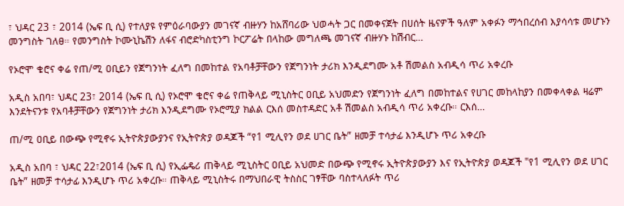፣ ህዳር 23 ፣ 2014 (ኤፍ ቢ ሲ) የተለያዩ የምዕራባውያን መገናኛ ብዙሃን ከአሸባሪው ህወሓት ጋር በመቀናጀት በሀሰት ዜናዎች ዓለም አቀፉን ማኅበረሰብ እያሳሳቱ መሆኑን መንግስት ገለፀ። የመንግስት ኮሙኒኬሽን ለፋና ብሮድካስቲንግ ኮርፖሬት በላከው መግለጫ መገናኛ ብዙሃኑ ከሽብር…

የኦሮሞ ቄሮና ቀሬ የጠ/ሚ ዐቢይን የጀግንነት ፈለግ በመከተል የአባቶቻቸውን የጀግንነት ታሪክ እንዲደግሙ አቶ ሽመልስ አብዲሳ ጥሪ አቀረቡ

አዲስ አበባ፣ ህዳር 23፣ 2014 (ኤፍ ቢ ሲ) የኦሮሞ ቄሮና ቀሬ የጠቅላይ ሚኒስትር ዐቢይ አህመድን የጀግንነት ፈለግ በመከተልና የሀገር መከላከያን በመቀላቀል ዛሬም እንደትናንቱ የአባቶቻቸውን የጀግንነት ታሪክ እንዲደግሙ የኦሮሚያ ክልል ርእሰ መስተዳድር አቶ ሽመልስ አብዲሳ ጥሪ አቀረቡ። ርእሰ…

ጠ/ሚ ዐቢይ በውጭ የሚኖሩ ኢትዮጵያውያንና የኢትዮጵያ ወዳጆች “የ1 ሚሊየን ወደ ሀገር ቤት” ዘመቻ ተሳታፊ እንዲሆኑ ጥሪ አቀረቡ

አዲስ አበባ ፣ ህዳር 22፣2014 (ኤፍ ቢ ሲ) የኢፌዴሪ ጠቅላይ ሚኒስትር ዐቢይ አህመድ በውጭ የሚኖሩ ኢትዮጵያውያን እና የኢትዮጵያ ወዳጆች "የ1 ሚሊየን ወደ ሀገር ቤት” ዘመቻ ተሳታፊ እንዲሆኑ ጥሪ አቀረቡ። ጠቅላይ ሚኒስትሩ በማህበራዊ ትስስር ገፃቸው ባስተላለፉት ጥሪ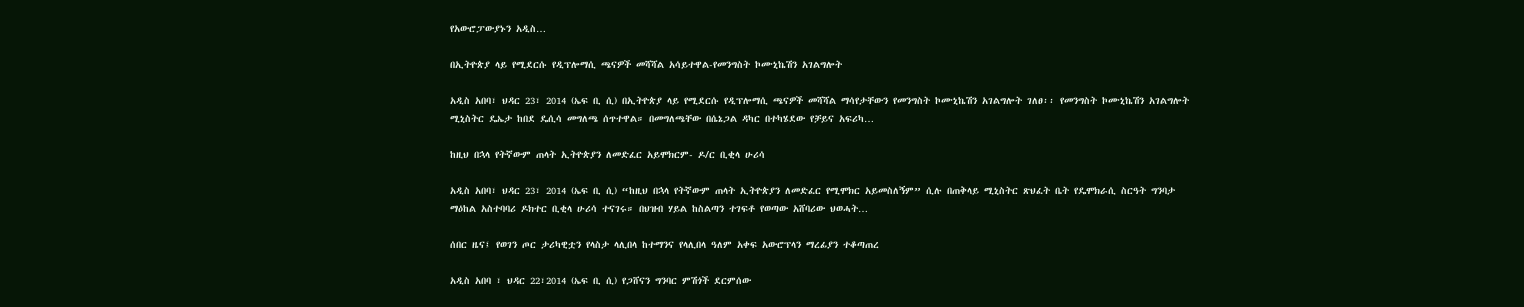የአውሮፓውያኑን አዲስ…

በኢትዮጵያ ላይ የሚደርሱ የዲፕሎማሲ ጫናዎች መሻሻል አሳይተዋል-የመንግስት ኮሙኒኬሽን አገልግሎት

አዲስ አበባ፣ ህዳር 23፣ 2014 (ኤፍ ቢ ሲ) በኢትዮጵያ ላይ የሚደርሱ የዲፕሎማሲ ጫናዎች መሻሻል ማሳየታቸውን የመንግስት ኮሙኒኬሽን አገልግሎት ገለፀ፡፡ የመንግስት ኮሙኒኬሽን አገልግሎት ሚኒስትር ዴኤታ ከበደ ዴሲሳ መግለጫ ሰጥተዋል። በመግለጫቸው በሴኔጋል ዳካር በተካሄደው የቻይና አፍሪካ…

ከዚህ በኋላ የትኛውም ጠላት ኢትዮጵያን ለመድፈር አይሞክርም- ዶ/ር ቢቂላ ሁሪሳ

አዲስ አበባ፣ ህዳር 23፣ 2014 (ኤፍ ቢ ሲ) “ከዚህ በኋላ የትኛውም ጠላት ኢትዮጵያን ለመድፈር የሚሞክር አይመስለኝም” ሲሉ በጠቅላይ ሚኒስትር ጽህፈት ቤት የዴሞክራሲ ስርዓት ግንባታ ማዕከል አስተባባሪ ዶክተር ቢቂላ ሁሪሳ ተናገሩ። በህዝብ ሃይል ከስልጣን ተገፍቶ የወጣው አሸባሪው ህወሓት…

ሰበር ዜና፤ የወገን ጦር ታሪካዊቷን የላስታ ላሊበላ ከተማንና የላሊበላ ዓለም አቀፍ አውሮፕላን ማረፊያን ተቆጣጠረ

አዲስ አበባ ፣ ህዳር 22፣2014 (ኤፍ ቢ ሲ) የጋሸናን ግንባር ምሽጎች ደርምሰው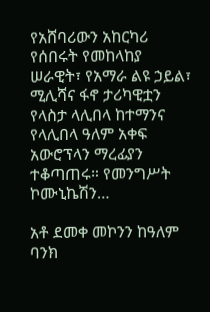የአሸባሪውን አከርካሪ የሰበሩት የመከላከያ ሠራዊት፣ የአማራ ልዩ ኃይል፣ ሚሊሻና ፋኖ ታሪካዊቷን የላስታ ላሊበላ ከተማንና የላሊበላ ዓለም አቀፍ አውሮፕላን ማረፊያን ተቆጣጠሩ። የመንግሥት ኮሙኒኬሽን…

አቶ ደመቀ መኮንን ከዓለም ባንክ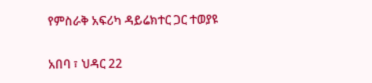የምስራቅ አፍሪካ ዳይሬክተር ጋር ተወያዩ

አበባ ፣ ህዳር 22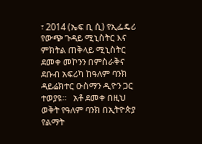፣ 2014 (ኤፍ ቢ ሲ) የኢፌዴሪ የውጭ ጉዳይ ሚኒስትር እና ምክትል ጠቅላይ ሚኒስትር ደመቀ መኮንን በምስራቅና ደቡብ አፍሪካ ከዓለም ባንክ ዳይሬክተር ዑስማን ዲዮን ጋር ተወያዩ።   አቶ ደመቀ በዚህ ወቅት የዓለም ባንክ በኢትዮጵያ የልማት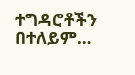ተግዳሮቶችን በተለይም…